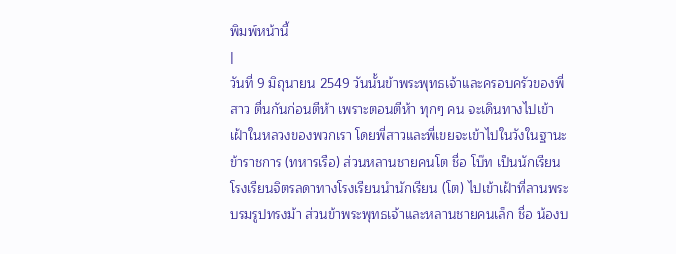พิมพ์หน้านี้
|
วันที่ 9 มิถุนายน 2549 วันนั้นข้าพระพุทธเจ้าและครอบครัวของพี่สาว ตื่นกันก่อนตีห้า เพราะตอนตีห้า ทุกๆ คน จะเดินทางไปเข้าเฝ้าในหลวงของพวกเรา โดยพี่สาวและพี่เขยจะเข้าไปในวังในฐานะข้าราชการ (ทหารเรือ) ส่วนหลานชายคนโต ชื่อ โบ๊ท เป็นนักเรียนโรงเรียนจิตรลดาทางโรงเรียนนำนักเรียน (โต) ไปเข้าเฝ้าที่ลานพระบรมรูปทรงม้า ส่วนข้าพระพุทธเจ้าและหลานชายคนเล็ก ชื่อ น้องบ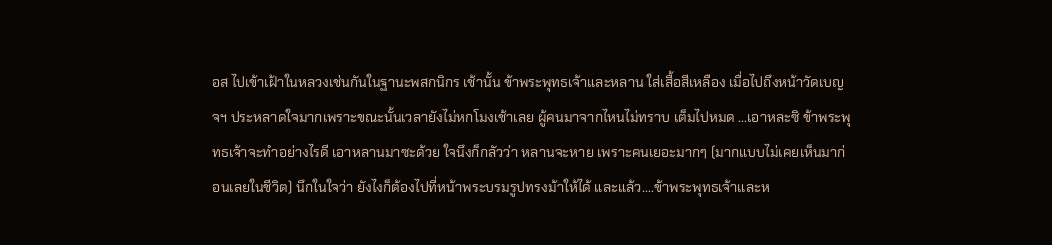อส ไปเข้าเฝ้าในหลวงเช่นกันในฐานะพสกนิกร เช้านั้น ข้าพระพุทธเจ้าและหลาน ใส่เสื้อสีเหลือง เมื่อไปถึงหน้าวัดเบญจฯ ประหลาดใจมากเพราะขณะนั้นเวลายังไม่หกโมงเช้าเลย ผู้คนมาจากไหนไม่ทราบ เต็มไปหมด ...เอาหละซิ ข้าพระพุทธเจ้าจะทำอย่างไรดี เอาหลานมาซะด้วย ใจนึงก็กลัวว่า หลานจะหาย เพราะคนเยอะมากๆ (มากแบบไม่เคยเห็นมาก่อนเลยในชีวิต) นึกในใจว่า ยังไงก็ต้องไปที่หน้าพระบรมรูปทรงม้าให้ได้ และแล้ว....ข้าพระพุทธเจ้าและห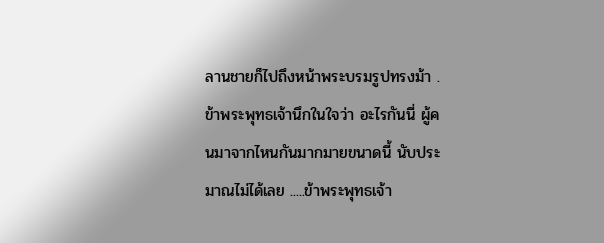ลานชายก็ไปถึงหน้าพระบรมรูปทรงม้า .ข้าพระพุทธเจ้านึกในใจว่า อะไรกันนี่ ผู้คนมาจากไหนกันมากมายขนาดนี้ นับประมาณไม่ได้เลย .....ข้าพระพุทธเจ้า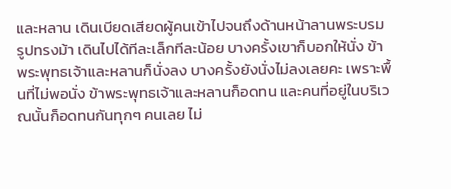และหลาน เดินเบียดเสียดผู้คนเข้าไปจนถึงด้านหน้าลานพระบรมรูปทรงม้า เดินไปได้ทีละเล็กทีละน้อย บางครั้งเขาก็บอกให้นั่ง ข้าพระพุทธเจ้าและหลานก็นั่งลง บางครั้งยังนั่งไม่ลงเลยคะ เพราะพื้นที่ไม่พอนั่ง ข้าพระพุทธเจ้าและหลานก็อดทน และคนที่อยู่ในบริเวณนั้นก็อดทนกันทุกๆ คนเลย ไม่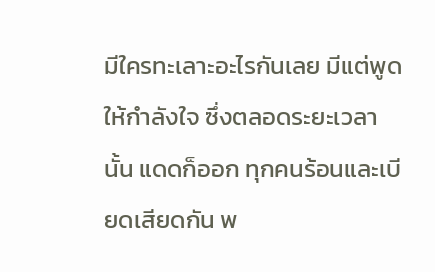มีใครทะเลาะอะไรกันเลย มีแต่พูดให้กำลังใจ ซึ่งตลอดระยะเวลานั้น แดดก็ออก ทุกคนร้อนและเบียดเสียดกัน พ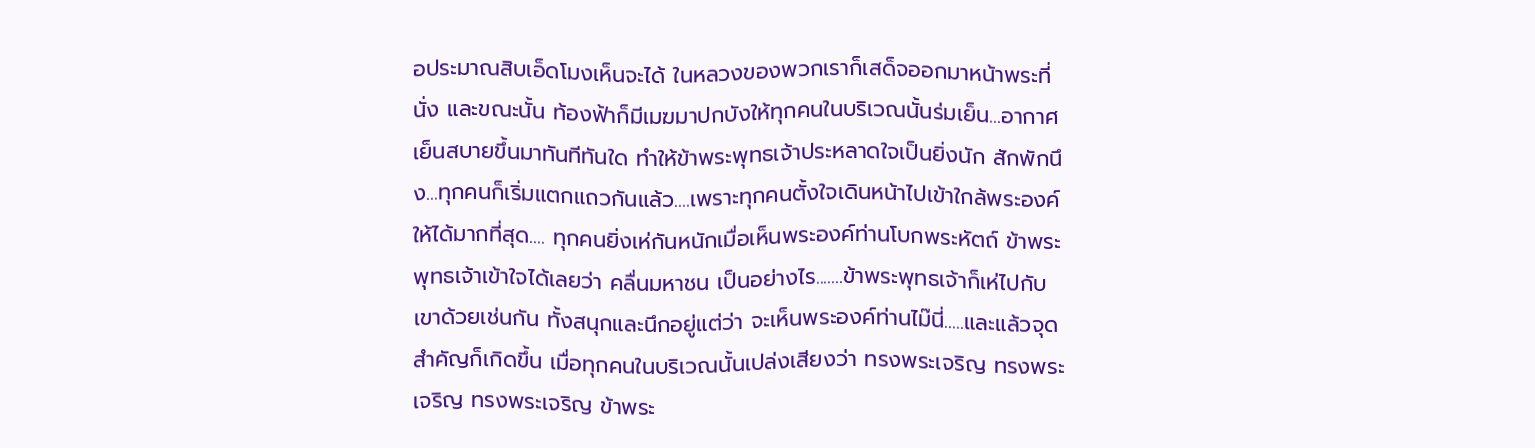อประมาณสิบเอ็ดโมงเห็นจะได้ ในหลวงของพวกเราก็เสด็จออกมาหน้าพระที่นั่ง และขณะนั้น ท้องฟ้าก็มีเมฆมาปกบังให้ทุกคนในบริเวณนั้นร่มเย็น...อากาศเย็นสบายขึ้นมาทันทีทันใด ทำให้ข้าพระพุทธเจ้าประหลาดใจเป็นยิ่งนัก สักพักนึง...ทุกคนก็เริ่มแตกแถวกันแล้ว....เพราะทุกคนตั้งใจเดินหน้าไปเข้าใกล้พระองค์ให้ได้มากที่สุด.... ทุกคนยิ่งเห่กันหนักเมื่อเห็นพระองค์ท่านโบกพระหัตถ์ ข้าพระพุทธเจ้าเข้าใจได้เลยว่า คลื่นมหาชน เป็นอย่างไร.......ข้าพระพุทธเจ้าก็เห่ไปกับเขาด้วยเช่นกัน ทั้งสนุกและนึกอยู่แต่ว่า จะเห็นพระองค์ท่านไม๊นี่.....และแล้วจุดสำคัญก็เกิดขึ้น เมื่อทุกคนในบริเวณนั้นเปล่งเสียงว่า ทรงพระเจริญ ทรงพระเจริญ ทรงพระเจริญ ข้าพระ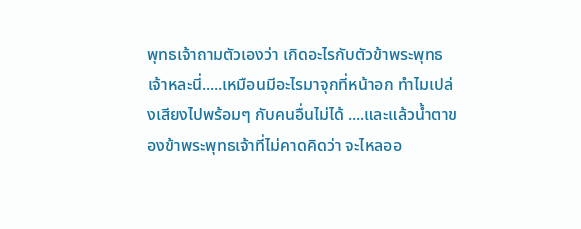พุทธเจ้าถามตัวเองว่า เกิดอะไรกับตัวข้าพระพุทธเจ้าหละนี่.....เหมือนมีอะไรมาจุกที่หน้าอก ทำไมเปล่งเสียงไปพร้อมๆ กับคนอื่นไม่ได้ ....และแล้วน้ำตาของข้าพระพุทธเจ้าที่ไม่คาดคิดว่า จะไหลออ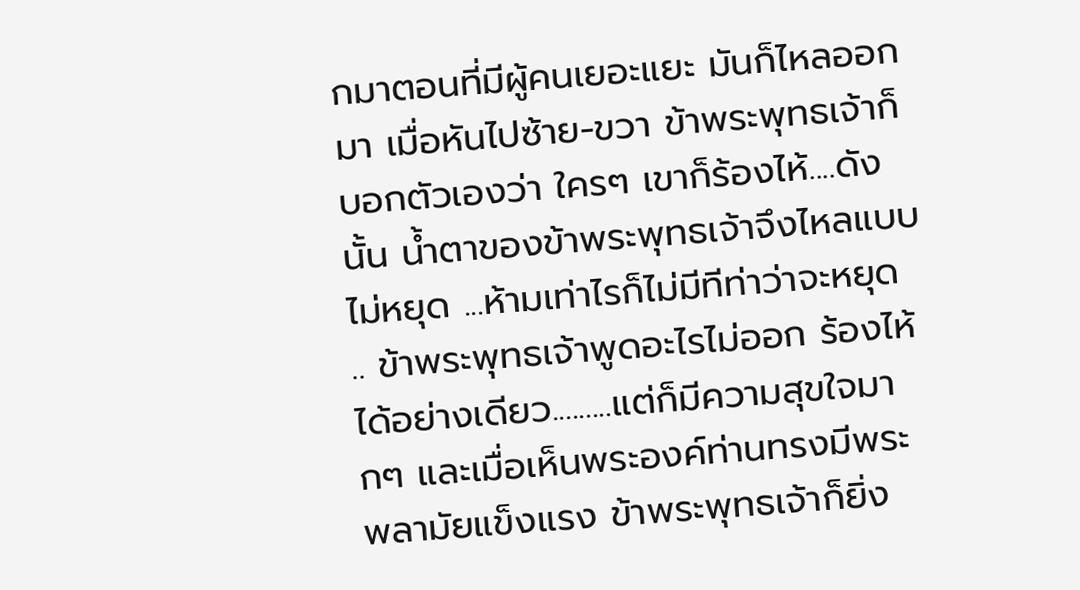กมาตอนที่มีผู้คนเยอะแยะ มันก็ไหลออกมา เมื่อหันไปซ้าย-ขวา ข้าพระพุทธเจ้าก็บอกตัวเองว่า ใครๆ เขาก็ร้องไห้....ดังนั้น น้ำตาของข้าพระพุทธเจ้าจึงไหลแบบไม่หยุด ...ห้ามเท่าไรก็ไม่มีทีท่าว่าจะหยุด .. ข้าพระพุทธเจ้าพูดอะไรไม่ออก ร้องไห้ได้อย่างเดียว.........แต่ก็มีความสุขใจมากๆ และเมื่อเห็นพระองค์ท่านทรงมีพระพลามัยแข็งแรง ข้าพระพุทธเจ้าก็ยิ่ง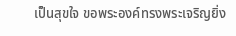เป็นสุขใจ ขอพระองค์ทรงพระเจริญยิ่ง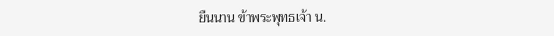ยืนนาน ข้าพระพุทธเจ้า น.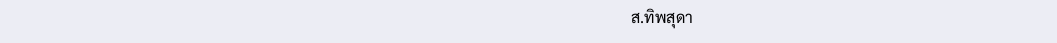ส.ทิพสุดา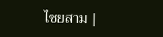ไชยสาม |